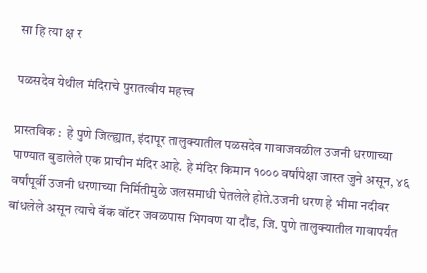सा हि त्या क्ष र

पळसदेव येथील मंदिराचे पुरातत्वीय महत्त्व

प्रास्तविक :  हे पुणे जिल्ह्यात, इंदापूर तालुक्यातील पळसदेव गावाजवळील उजनी धरणाच्या पाण्यात बुडालेले एक प्राचीन मंदिर आहे. हे मंदिर किमान १००० वर्षांपेक्षा जास्त जुने असून, ४६ वर्षांपूर्वी उजनी धरणाच्या निर्मितीमुळे जलसमाधी घेतलेले होते.उजनी धरण हे भीमा नदीवर बांधलेले असून त्याचे बॅक वॉटर जवळपास भिगवण या दौंड, जि. पुणे तालुक्यातील गावापर्यंत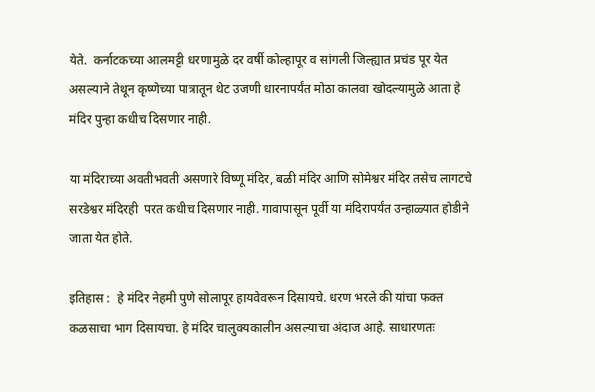येते.  कर्नाटकच्या आलमट्टी धरणामुळे दर वर्षी कोल्हापूर व सांगली जिल्ह्यात प्रचंड पूर येत असल्याने तेथून कृष्णेच्या पात्रातून थेट उजणी धारनापर्यंत मोठा कालवा खोदल्यामुळे आता हे मंदिर पुन्हा कधीच दिसणार नाही.

या मंदिराच्या अवतीभवती असणारे विष्णू मंदिर, बळी मंदिर आणि सोमेश्वर मंदिर तसेच लागटचे सरडेश्वर मंदिरही  परत कधीच दिसणार नाही. गावापासून पूर्वी या मंदिरापर्यंत उन्हाळ्यात होडीने जाता येत होते.

इतिहास :  हे मंदिर नेहमी पुणे सोलापूर हायवेवरून दिसायचे. धरण भरले की यांचा फक्त कळसाचा भाग दिसायचा. हे मंदिर चालुक्यकालीन असल्याचा अंदाज आहे. साधारणतः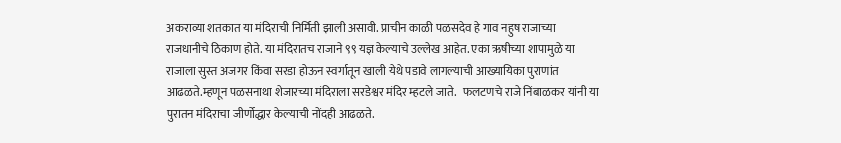अकराव्या शतकात या मंदिराची निर्मिती झाली असावी. प्राचीन काळी पळसदेव हे गाव नहुष राजाच्या राजधानीचे ठिकाण होते. या मंदिरातच राजाने ९९ यज्ञ केल्याचे उल्लेख आहेत. एका ऋषीच्या शापामुळे या राजाला सुस्त अजगर किंवा सरडा होऊन स्वर्गातून खाली येथे पडावे लागल्याची आख्यायिका पुराणांत आढळते.म्हणून पळसनाथा शेजारच्या मंदिराला सरडेश्वर मंदिर म्हटले जाते.   फलटणचे राजे निंबाळकर यांनी या पुरातन मंदिराचा जीर्णोद्धार केल्याची नोंदही आढळते.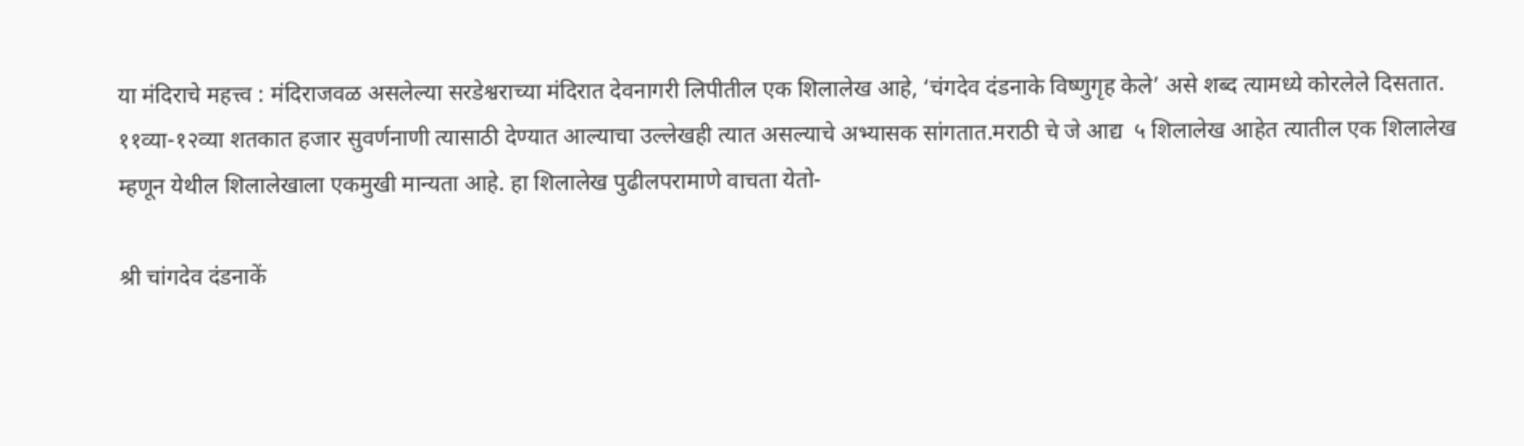या मंदिराचे महत्त्व : मंदिराजवळ असलेल्या सरडेश्वराच्या मंदिरात देवनागरी लिपीतील एक शिलालेख आहे, ‘चंगदेव दंडनाके विष्णुगृह केले’ असे शब्द त्यामध्ये कोरलेले दिसतात. ११व्या-१२व्या शतकात हजार सुवर्णनाणी त्यासाठी देण्यात आल्याचा उल्लेखही त्यात असल्याचे अभ्यासक सांगतात.मराठी चे जे आद्य  ५ शिलालेख आहेत त्यातील एक शिलालेख म्हणून येथील शिलालेखाला एकमुखी मान्यता आहे. हा शिलालेख पुढीलपरामाणे वाचता येतो-

श्री चांगदेव दंडनाकें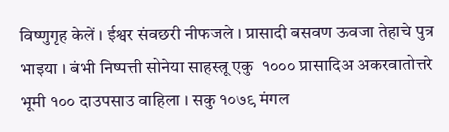विष्णुगृह केलें । ईश्वर संवछरी नीफजले । प्रासादी बसवण ऊवजा तेहाचे पुत्र भाइया । बंभी निष्पत्ती सोनेया साहस्त्रू एकु  १००० प्रासादिअ अकरवातोत्तरे भूमी १०० दाउपसाउ वाहिला । सकु १०७९ मंगल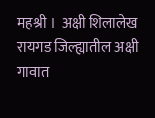महश्री ।  अक्षी शिलालेख रायगड जिल्ह्यातील अक्षी गावात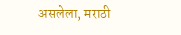असलेला, मराठी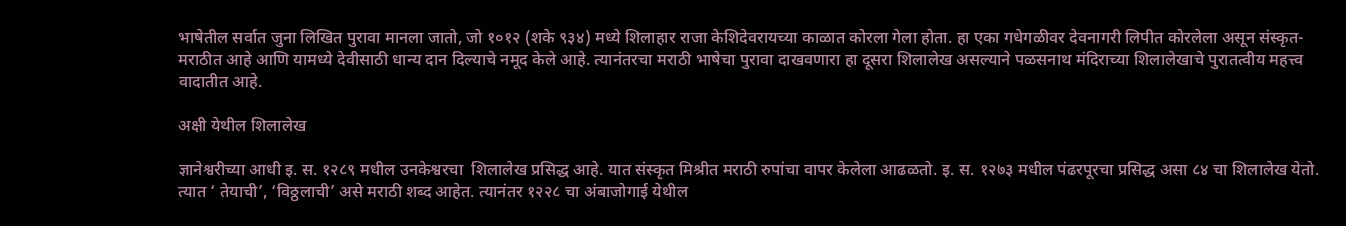भाषेतील सर्वात जुना लिखित पुरावा मानला जातो, जो १०१२ (शके ९३४) मध्ये शिलाहार राजा केशिदेवरायच्या काळात कोरला गेला होता. हा एका गधेगळीवर देवनागरी लिपीत कोरलेला असून संस्कृत-मराठीत आहे आणि यामध्ये देवीसाठी धान्य दान दिल्याचे नमूद केले आहे. त्यानंतरचा मराठी भाषेचा पुरावा दाखवणारा हा दूसरा शिलालेख असल्याने पळसनाथ मंदिराच्या शिलालेखाचे पुरातत्वीय महत्त्व वादातीत आहे.

अक्षी येथील शिलालेख

ज्ञानेश्वरीच्या आधी इ. स. १२८९ मधील उनकेश्वरचा  शिलालेख प्रसिद्ध आहे. यात संस्कृत मिश्रीत मराठी रुपांचा वापर केलेला आढळतो. इ. स. १२७३ मधील पंढरपूरचा प्रसिद्ध असा ८४ चा शिलालेख येतो. त्यात ‘ तेयाची’, ‘विठ्ठलाची’ असे मराठी शब्द आहेत. त्यानंतर १२२८ चा अंबाजोगाई येथील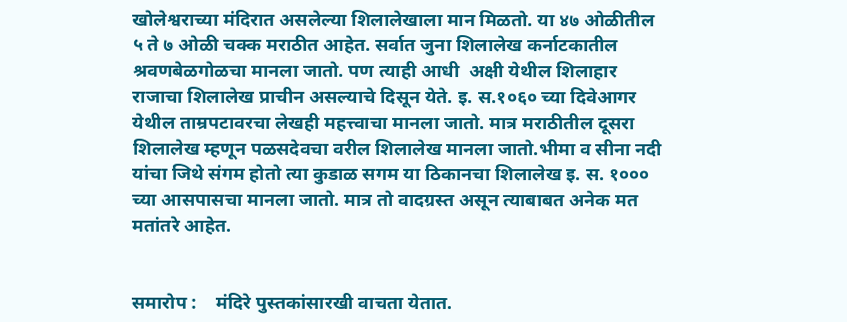खोलेश्वराच्या मंदिरात असलेल्या शिलालेखाला मान मिळतो. या ४७ ओळीतील ५ ते ७ ओळी चक्क मराठीत आहेत. सर्वात जुना शिलालेख कर्नाटकातील श्रवणबेळगोळचा मानला जातो. पण त्याही आधी  अक्षी येथील शिलाहार राजाचा शिलालेख प्राचीन असल्याचे दिसून येते. इ. स.१०६० च्या दिवेआगर येथील ताम्रपटावरचा लेखही महत्त्वाचा मानला जातो. मात्र मराठीतील दूसरा शिलालेख म्हणून पळसदेवचा वरील शिलालेख मानला जातो.भीमा व सीना नदी यांचा जिथे संगम होतो त्या कुडाळ सगम या ठिकानचा शिलालेख इ. स. १००० च्या आसपासचा मानला जातो. मात्र तो वादग्रस्त असून त्याबाबत अनेक मत मतांतरे आहेत.


समारोप :    मंदिरे पुस्तकांसारखी वाचता येतात.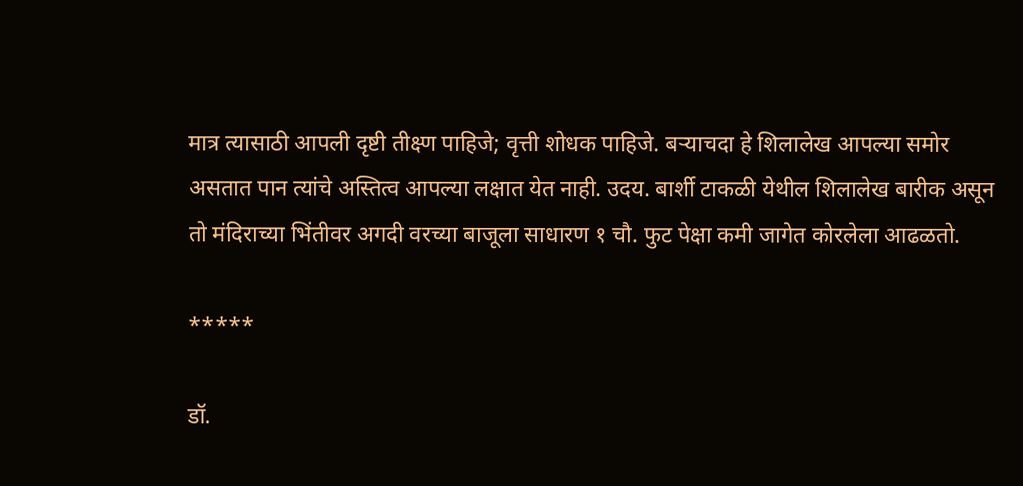मात्र त्यासाठी आपली दृष्टी तीक्ष्ण पाहिजे; वृत्ती शोधक पाहिजे. बऱ्याचदा हे शिलालेख आपल्या समोर असतात पान त्यांचे अस्तित्व आपल्या लक्षात येत नाही. उदय. बार्शी टाकळी येथील शिलालेख बारीक असून तो मंदिराच्या भिंतीवर अगदी वरच्या बाजूला साधारण १ चौ. फुट पेक्षा कमी जागेत कोरलेला आढळतो.

*****

डॉ.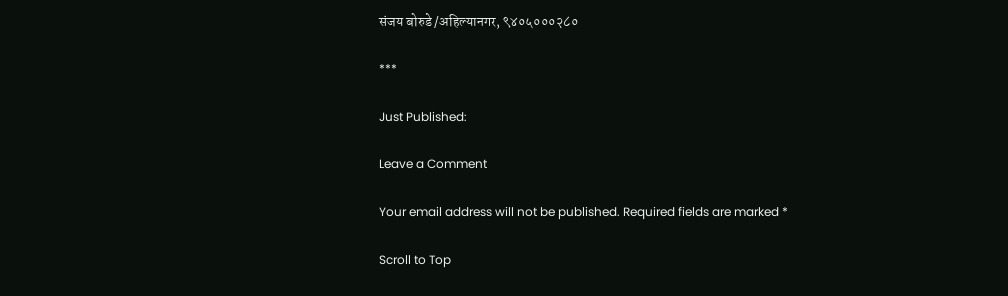संजय बोरुडे /अहिल्यानगर, ९४०५०००२८०

***

Just Published:

Leave a Comment

Your email address will not be published. Required fields are marked *

Scroll to Top